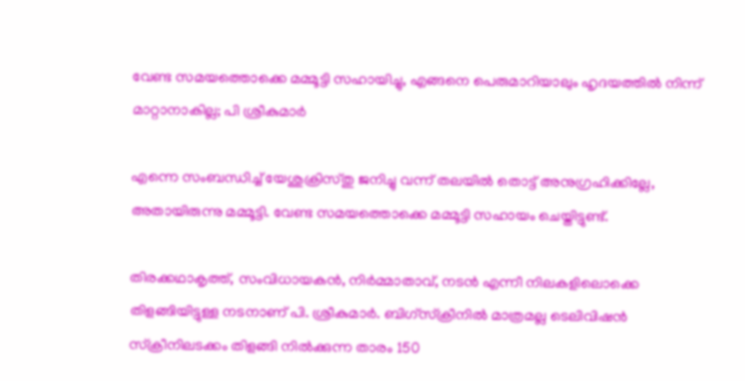വേണ്ട സമയത്തൊക്കെ മമ്മൂട്ടി സഹായിച്ചു, എങ്ങനെ പെരുമാറിയാലും ഹൃദയത്തിൽ നിന്ന് മാറ്റാനാകില്ല; പി ശ്രീകുമാർ

എന്നെ സംബന്ധിച്ച് യേശുക്രിസ്തു ജനിച്ചു വന്ന് തലയില്‍ തൊട്ട് അനുഗ്രഹിക്കില്ലേ, അതായിരുന്നു മമ്മൂട്ടി. വേണ്ട സമയത്തൊക്കെ മമ്മൂട്ടി സഹായം ചെയ്തിട്ടുണ്ട്.

തിരക്കഥാകൃത്ത്, സംവിധായകന്‍, നിര്‍മ്മാതാവ്, നടന്‍ എന്നീ നിലകളിലൊക്കെ തിളങ്ങിയിട്ടുള്ള നടനാണ് പി. ശ്രീകുമാര്‍. ബിഗ്സ്ക്രീനില്‍ മാത്രമല്ല ടെലിവിഷന്‍ സ്‍ക്രീനിലടക്കം തിളങ്ങി നില്‍ക്കുന്ന താരം 150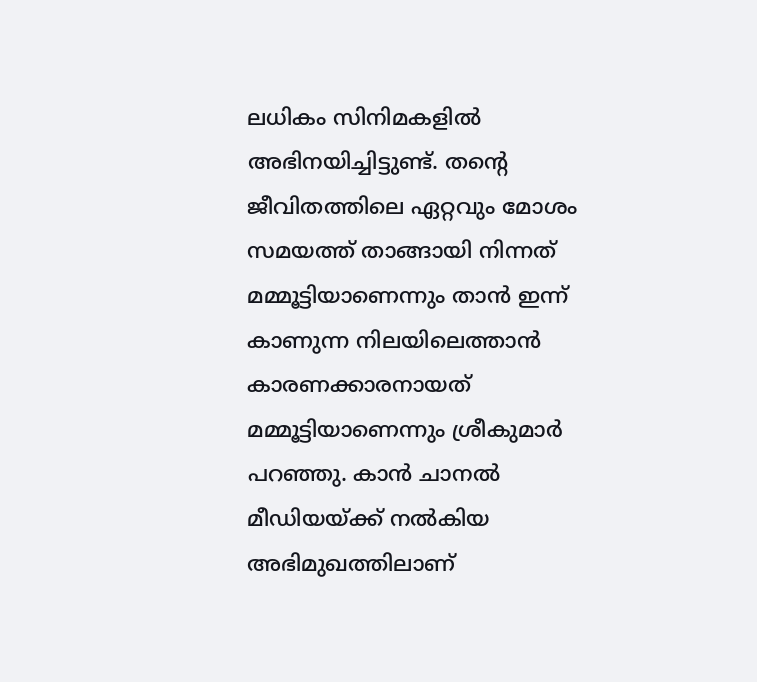ലധികം സിനിമകളില്‍ അഭിനയിച്ചിട്ടുണ്ട്. തന്റെ ജീവിതത്തിലെ ഏറ്റവും മോശം സമയത്ത് താങ്ങായി നിന്നത് മമ്മൂട്ടിയാണെന്നും താൻ ഇന്ന് കാണുന്ന നിലയിലെത്താൻ കാരണക്കാരനായത് മമ്മൂട്ടിയാണെന്നും ശ്രീകുമാർ പറഞ്ഞു. കാന്‍ ചാനല്‍ മീഡിയയ്ക്ക് നല്‍കിയ അഭിമുഖത്തിലാണ്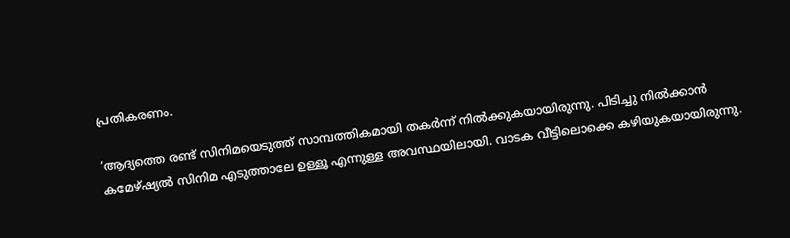പ്രതികരണം.

‘ആദ്യത്തെ രണ്ട് സിനിമയെടുത്ത് സാമ്പത്തികമായി തകർന്ന് നില്‍ക്കുകയായിരുന്നു. പിടിച്ചു നില്‍ക്കാൻ കമേഴ്ഷ്യല്‍ സിനിമ എടുത്താലേ ഉള്ളൂ എന്നുള്ള അവസ്ഥയിലായി. വാടക വീട്ടിലൊക്കെ കഴിയുകയായിരുന്നു.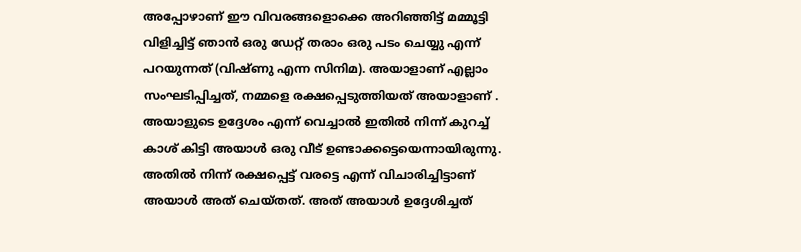അപ്പോഴാണ് ഈ വിവരങ്ങളൊക്കെ അറിഞ്ഞിട്ട് മമ്മൂട്ടി വിളിച്ചിട്ട് ഞാൻ ഒരു ഡേറ്റ് തരാം ഒരു പടം ചെയ്യു എന്ന് പറയുന്നത് (വിഷ്ണു എന്ന സിനിമ). അയാളാണ് എല്ലാം സംഘടിപ്പിച്ചത്, നമ്മളെ രക്ഷപ്പെടുത്തിയത് അയാളാണ് . അയാളുടെ ഉദ്ദേശം എന്ന് വെച്ചാല്‍ ഇതില്‍ നിന്ന് കുറച്ച്‌ കാശ് കിട്ടി അയാള്‍ ഒരു വീട് ഉണ്ടാക്കട്ടെയെന്നായിരുന്നു. അതില്‍ നിന്ന് രക്ഷപ്പെട്ട് വരട്ടെ എന്ന് വിചാരിച്ചിട്ടാണ് അയാള്‍ അത് ചെയ്തത്. അത് അയാള്‍ ഉദ്ദേശിച്ചത്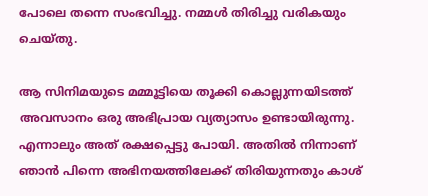പോലെ തന്നെ സംഭവിച്ചു. നമ്മള്‍ തിരിച്ചു വരികയും ചെയ്തു.

ആ സിനിമയുടെ മമ്മൂട്ടിയെ തൂക്കി കൊല്ലുന്നയിടത്ത് അവസാനം ഒരു അഭിപ്രായ വ്യത്യാസം ഉണ്ടായിരുന്നു. എന്നാലും അത് രക്ഷപ്പെട്ടു പോയി. അതില്‍ നിന്നാണ് ഞാൻ പിന്നെ അഭിനയത്തിലേക്ക് തിരിയുന്നതും കാശ്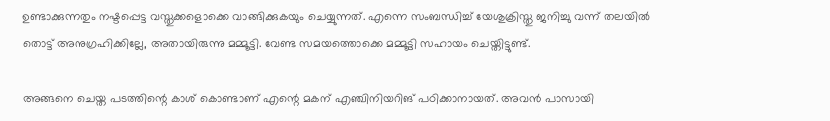ഉണ്ടാക്കുന്നതും നഷ്ടപ്പെട്ട വസ്തുക്കളൊക്കെ വാങ്ങിക്കുകയും ചെയ്യുന്നത്. എന്നെ സംബന്ധിച്ച് യേശുക്രിസ്തു ജനിച്ചു വന്ന് തലയില്‍ തൊട്ട് അനുഗ്രഹിക്കില്ലേ, അതായിരുന്നു മമ്മൂട്ടി. വേണ്ട സമയത്തൊക്കെ മമ്മൂട്ടി സഹായം ചെയ്തിട്ടുണ്ട്.

അങ്ങനെ ചെയ്ത പടത്തിന്റെ കാശ് കൊണ്ടാണ് എന്റെ മകന് എഞ്ചിനിയറിങ് പഠിക്കാനായത്. അവൻ പാസായി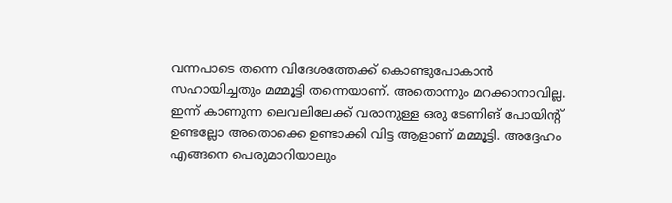വന്നപാടെ തന്നെ വിദേശത്തേക്ക് കൊണ്ടുപോകാന്‍ സഹായിച്ചതും മമ്മൂട്ടി തന്നെയാണ്. അതൊന്നും മറക്കാനാവില്ല. ഇന്ന് കാണുന്ന ലെവലിലേക്ക് വരാനുള്ള ഒരു ടേണിങ് പോയിന്റ് ഉണ്ടല്ലോ അതൊക്കെ ഉണ്ടാക്കി വിട്ട ആളാണ് മമ്മൂട്ടി. അദ്ദേഹം എങ്ങനെ പെരുമാറിയാലും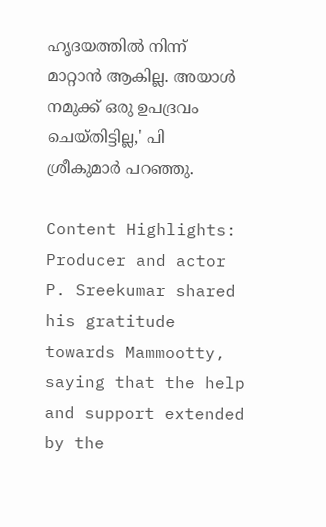ഹൃദയത്തില്‍ നിന്ന് മാറ്റാൻ ആകില്ല. അയാള്‍ നമുക്ക് ഒരു ഉപദ്രവം ചെയ്തിട്ടില്ല,' പി ശ്രീകുമാർ പറഞ്ഞു.

Content Highlights:  Producer and actor P. Sreekumar shared his gratitude towards Mammootty, saying that the help and support extended by the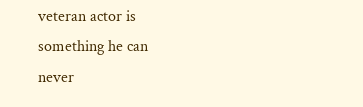veteran actor is something he can never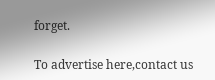forget.

To advertise here,contact us